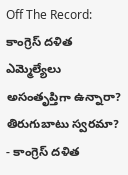Off The Record: కాంగ్రెస్ దళిత ఎమ్మెల్యేలు అసంతృప్తిగా ఉన్నారా? తిరుగుబాటు స్వరమా?
- కాంగ్రెస్ దళిత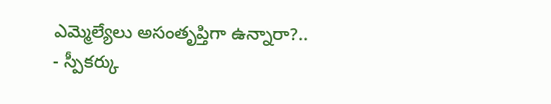ఎమ్మెల్యేలు అసంతృప్తిగా ఉన్నారా?..
- స్పీకర్కు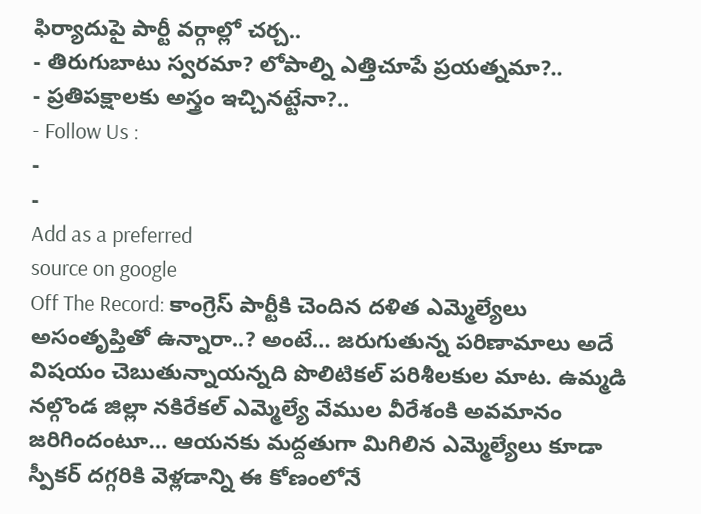ఫిర్యాదుపై పార్టీ వర్గాల్లో చర్చ..
- తిరుగుబాటు స్వరమా? లోపాల్ని ఎత్తిచూపే ప్రయత్నమా?..
- ప్రతిపక్షాలకు అస్త్రం ఇచ్చినట్టేనా?..
- Follow Us :
-
-
Add as a preferred
source on google
Off The Record: కాంగ్రెస్ పార్టీకి చెందిన దళిత ఎమ్మెల్యేలు అసంతృప్తితో ఉన్నారా..? అంటే… జరుగుతున్న పరిణామాలు అదే విషయం చెబుతున్నాయన్నది పొలిటికల్ పరిశీలకుల మాట. ఉమ్మడి నల్గొండ జిల్లా నకిరేకల్ ఎమ్మెల్యే వేముల వీరేశంకి అవమానం జరిగిందంటూ… ఆయనకు మద్దతుగా మిగిలిన ఎమ్మెల్యేలు కూడా స్పీకర్ దగ్గరికి వెళ్లడాన్ని ఈ కోణంలోనే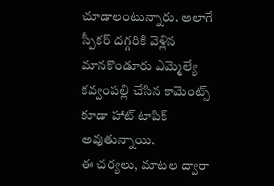చూడాలంటున్నారు. అలాగే స్పీకర్ దగ్గరికి వెళ్లిన మానకొండూరు ఎమ్మెల్యే కవ్వంపల్లి చేసిన కామెంట్స్ కూడా హాట్ టాపిక్ అవుతున్నాయి.
ఈ చర్యలు, మాటల ద్వారా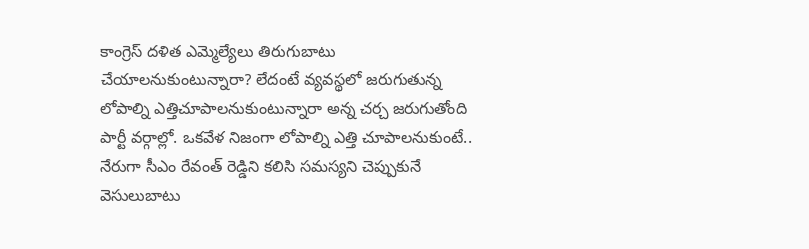కాంగ్రెస్ దళిత ఎమ్మెల్యేలు తిరుగుబాటు చేయాలనుకుంటున్నారా? లేదంటే వ్యవస్థలో జరుగుతున్న లోపాల్ని ఎత్తిచూపాలనుకుంటున్నారా అన్న చర్చ జరుగుతోంది పార్టీ వర్గాల్లో. ఒకవేళ నిజంగా లోపాల్ని ఎత్తి చూపాలనుకుంటే.. నేరుగా సీఎం రేవంత్ రెడ్డిని కలిసి సమస్యని చెప్పుకునే వెసులుబాటు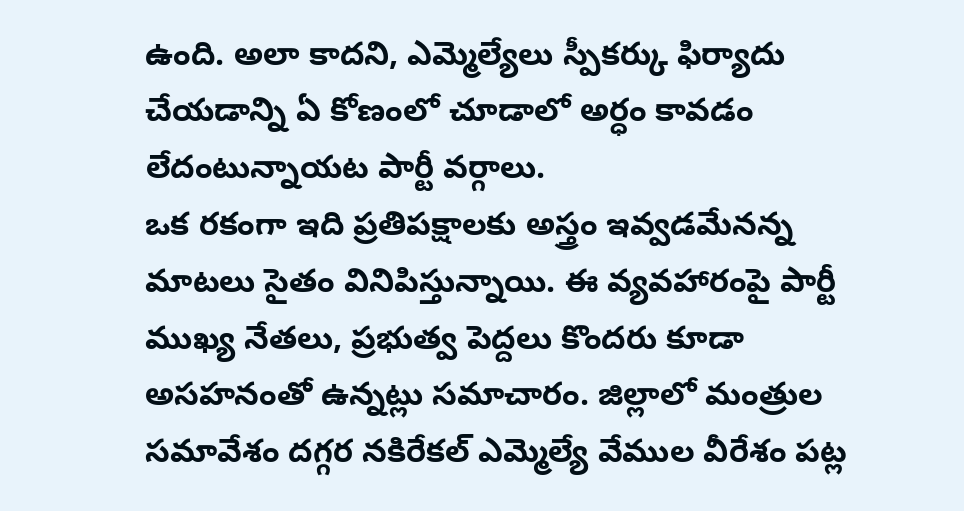ఉంది. అలా కాదని, ఎమ్మెల్యేలు స్పీకర్కు ఫిర్యాదు చేయడాన్ని ఏ కోణంలో చూడాలో అర్ధం కావడం లేదంటున్నాయట పార్టీ వర్గాలు.
ఒక రకంగా ఇది ప్రతిపక్షాలకు అస్త్రం ఇవ్వడమేనన్న మాటలు సైతం వినిపిస్తున్నాయి. ఈ వ్యవహారంపై పార్టీ ముఖ్య నేతలు, ప్రభుత్వ పెద్దలు కొందరు కూడా అసహనంతో ఉన్నట్లు సమాచారం. జిల్లాలో మంత్రుల సమావేశం దగ్గర నకిరేకల్ ఎమ్మెల్యే వేముల వీరేశం పట్ల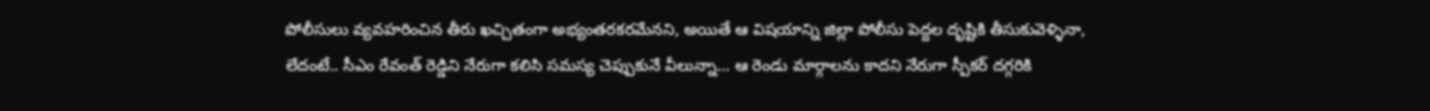పోలీసులు వ్యవహరించిన తీరు ఖచ్చితంగా అభ్యంతరకరమేనని, అయితే ఆ విషయాన్ని జిల్లా పోలీసు పెద్దల దృష్టికి తీసుకువెళ్ళినా, లేదంటే.. సీఎం రేవంత్ రెడ్డిని నేరుగా కలిసి సమస్య చెప్పుకునే వీలున్నా… ఆ రెండు మార్గాలను కాదని నేరుగా స్పీకర్ దగ్గరికి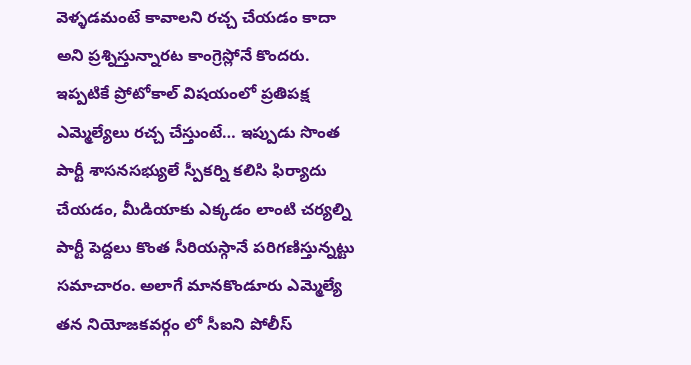వెళ్ళడమంటే కావాలని రచ్చ చేయడం కాదా అని ప్రశ్నిస్తున్నారట కాంగ్రెస్లోనే కొందరు. ఇప్పటికే ప్రోటోకాల్ విషయంలో ప్రతిపక్ష ఎమ్మెల్యేలు రచ్చ చేస్తుంటే… ఇప్పుడు సొంత పార్టీ శాసనసభ్యులే స్పీకర్ని కలిసి ఫిర్యాదు చేయడం, మీడియాకు ఎక్కడం లాంటి చర్యల్ని పార్టీ పెద్దలు కొంత సీరియస్గానే పరిగణిస్తున్నట్టు సమాచారం. అలాగే మానకొండూరు ఎమ్మెల్యే తన నియోజకవర్గం లో సీఐని పోలీస్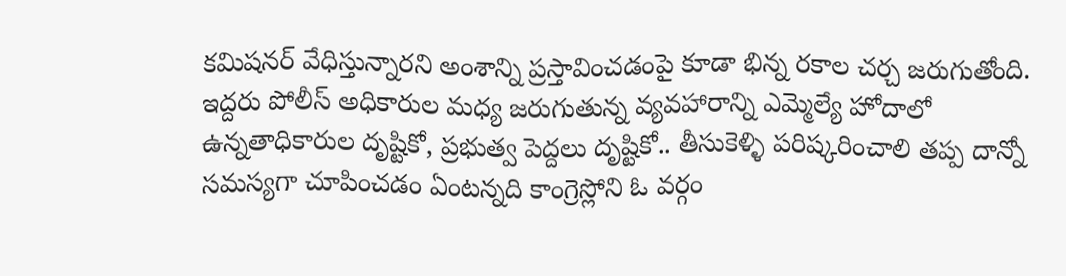కమిషనర్ వేధిస్తున్నారని అంశాన్ని ప్రస్తావించడంపై కూడా భిన్న రకాల చర్చ జరుగుతోంది. ఇద్దరు పోలీస్ అధికారుల మధ్య జరుగుతున్న వ్యవహారాన్ని ఎమ్మెల్యే హోదాలో ఉన్నతాధికారుల దృష్టికో, ప్రభుత్వ పెద్దలు దృష్టికో.. తీసుకెళ్ళి పరిష్కరించాలి తప్ప దాన్నో సమస్యగా చూపించడం ఏంటన్నది కాంగ్రెస్లోని ఓ వర్గం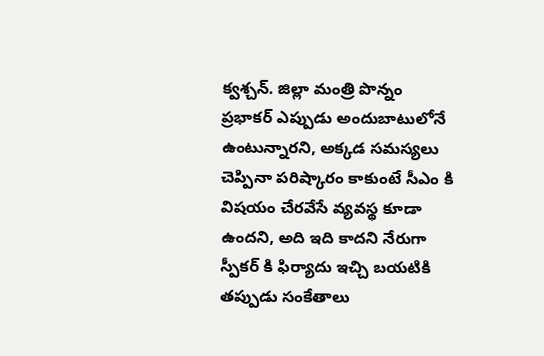క్వశ్చన్. జిల్లా మంత్రి పొన్నం ప్రభాకర్ ఎప్పుడు అందుబాటులోనే ఉంటున్నారని, అక్కడ సమస్యలు చెప్పినా పరిష్కారం కాకుంటే సీఎం కి విషయం చేరవేసే వ్యవస్థ కూడా ఉందని, అది ఇది కాదని నేరుగా స్పీకర్ కి ఫిర్యాదు ఇచ్చి బయటికి తప్పుడు సంకేతాలు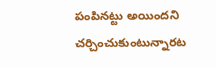పంపినట్టు అయిందని చర్చించుకుంటున్నారట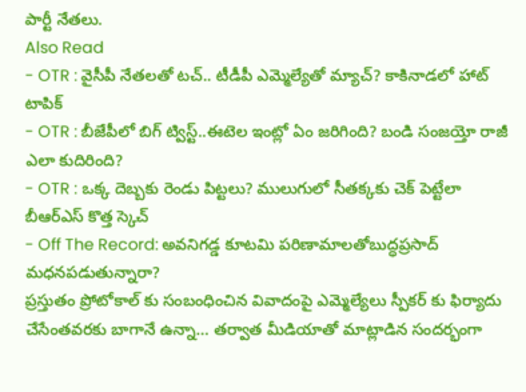పార్టీ నేతలు.
Also Read
- OTR : వైసీపీ నేతలతో టచ్.. టీడీపీ ఎమ్మెల్యేతో మ్యాచ్? కాకినాడలో హాట్ టాపిక్
- OTR : బీజేపీలో బిగ్ ట్విస్ట్..ఈటెల ఇంట్లో ఏం జరిగింది? బండి సంజయ్తో రాజీ ఎలా కుదిరింది?
- OTR : ఒక్క దెబ్బకు రెండు పిట్టలు? ములుగులో సీతక్కకు చెక్ పెట్టేలా బీఆర్ఎస్ కొత్త స్కెచ్
- Off The Record: అవనిగడ్డ కూటమి పరిణామాలతోబుద్ధప్రసాద్ మధనపడుతున్నారా?
ప్రస్తుతం ప్రోటోకాల్ కు సంబంధించిన వివాదంపై ఎమ్మెల్యేలు స్పీకర్ కు ఫిర్యాదు చేసేంతవరకు బాగానే ఉన్నా… తర్వాత మీడియాతో మాట్లాడిన సందర్భంగా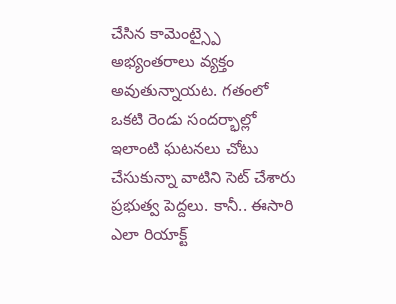చేసిన కామెంట్స్పై అభ్యంతరాలు వ్యక్తం అవుతున్నాయట. గతంలో ఒకటి రెండు సందర్భాల్లో ఇలాంటి ఘటనలు చోటు చేసుకున్నా వాటిని సెట్ చేశారు ప్రభుత్వ పెద్దలు. కానీ.. ఈసారి ఎలా రియాక్ట్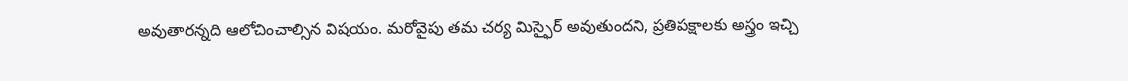అవుతారన్నది ఆలోచించాల్సిన విషయం. మరోవైపు తమ చర్య మిస్ఫైర్ అవుతుందని, ప్రతిపక్షాలకు అస్త్రం ఇచ్చి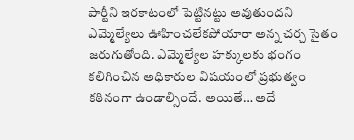పార్టీని ఇరకాటంలో పెట్టినట్టు అవుతుందని ఎమ్మెల్యేలు ఊహించలేకపోయారా అన్న చర్చ సైతం జరుగుతోంది. ఎమ్మెల్యేల హక్కులకు భంగం కలిగించిన అధికారుల విషయంలో ప్రభుత్వం కఠినంగా ఉండాల్సిందే. అయితే… అదే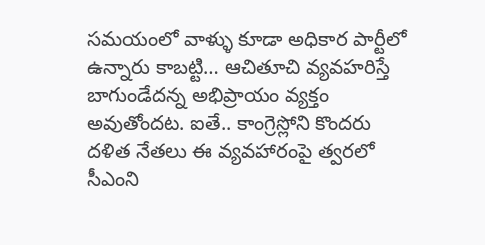సమయంలో వాళ్ళు కూడా అధికార పార్టీలో ఉన్నారు కాబట్టి… ఆచితూచి వ్యవహరిస్తే బాగుండేదన్న అభిప్రాయం వ్యక్తం అవుతోందట. ఐతే.. కాంగ్రెస్లోని కొందరు దళిత నేతలు ఈ వ్యవహారంపై త్వరలో సీఎంని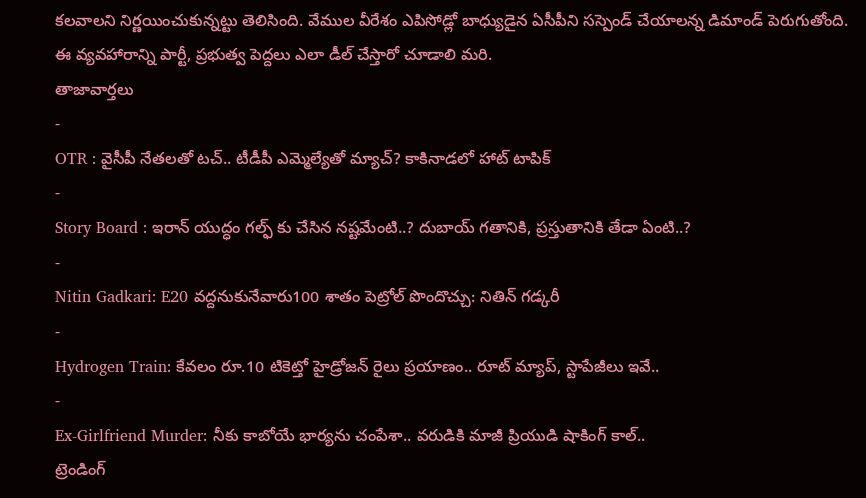కలవాలని నిర్ణయించుకున్నట్టు తెలిసింది. వేముల వీరేశం ఎపిసోడ్లో బాధ్యుడైన ఏసీపీని సస్పెండ్ చేయాలన్న డిమాండ్ పెరుగుతోంది. ఈ వ్యవహారాన్ని పార్టీ, ప్రభుత్వ పెద్దలు ఎలా డీల్ చేస్తారో చూడాలి మరి.
తాజావార్తలు
-
OTR : వైసీపీ నేతలతో టచ్.. టీడీపీ ఎమ్మెల్యేతో మ్యాచ్? కాకినాడలో హాట్ టాపిక్
-
Story Board : ఇరాన్ యుద్ధం గల్ఫ్ కు చేసిన నష్టమేంటి..? దుబాయ్ గతానికి, ప్రస్తుతానికి తేడా ఏంటి..?
-
Nitin Gadkari: E20 వద్దనుకునేవారు100 శాతం పెట్రోల్ పొందొచ్చు: నితిన్ గడ్కరీ
-
Hydrogen Train: కేవలం రూ.10 టికెట్తో హైడ్రోజన్ రైలు ప్రయాణం.. రూట్ మ్యాప్, స్టాపేజీలు ఇవే..
-
Ex-Girlfriend Murder: నీకు కాబోయే భార్యను చంపేశా.. వరుడికి మాజీ ప్రియుడి షాకింగ్ కాల్..
ట్రెండింగ్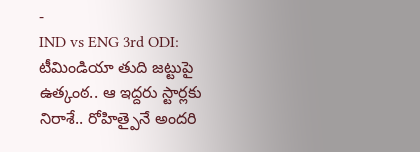-
IND vs ENG 3rd ODI: టీమిండియా తుది జట్టుపై ఉత్కంఠ.. ఆ ఇద్దరు స్టార్లకు నిరాశే.. రోహిత్పైనే అందరి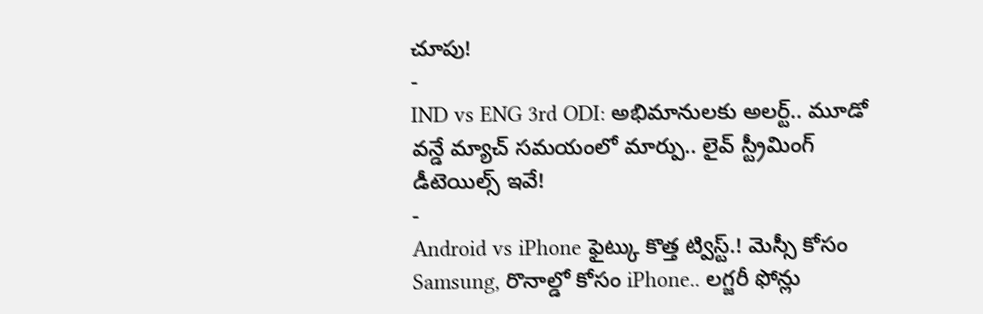చూపు!
-
IND vs ENG 3rd ODI: అభిమానులకు అలర్ట్.. మూడో వన్డే మ్యాచ్ సమయంలో మార్పు.. లైవ్ స్ట్రీమింగ్ డీటెయిల్స్ ఇవే!
-
Android vs iPhone ఫైట్కు కొత్త ట్విస్ట్.! మెస్సీ కోసం Samsung, రొనాల్డో కోసం iPhone.. లగ్జరీ ఫోన్లు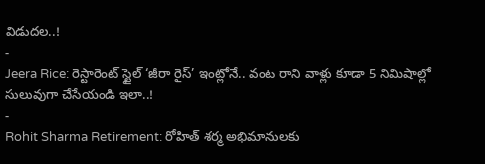విడుదల..!
-
Jeera Rice: రెస్టారెంట్ స్టైల్ ‘జీరా రైస్’ ఇంట్లోనే.. వంట రాని వాళ్లు కూడా 5 నిమిషాల్లో సులువుగా చేసేయండి ఇలా..!
-
Rohit Sharma Retirement: రోహిత్ శర్మ అభిమానులకు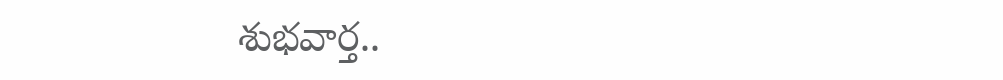శుభవార్త..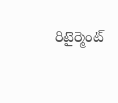రిటైర్మెంట్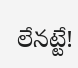లేనట్టే!